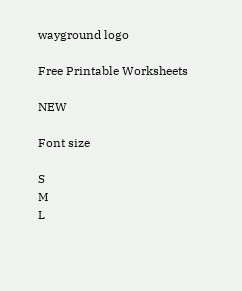wayground logo

Free Printable Worksheets

NEW

Font size

S
M
L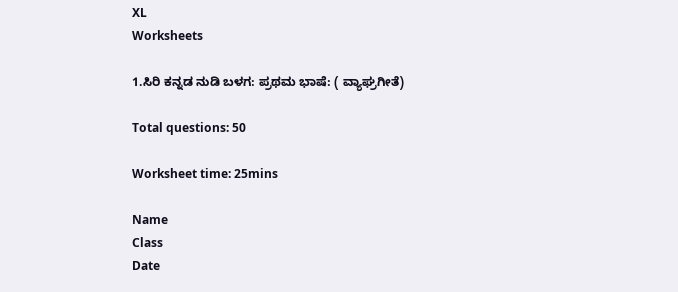XL
Worksheets

1.ಸಿರಿ ಕನ್ನಡ ನುಡಿ ಬಳಗ: ಪ್ರಥಮ ಭಾಷೆ: ( ವ್ಯಾಘ್ರಗೀತೆ)

Total questions: 50

Worksheet time: 25mins

Name
Class
Date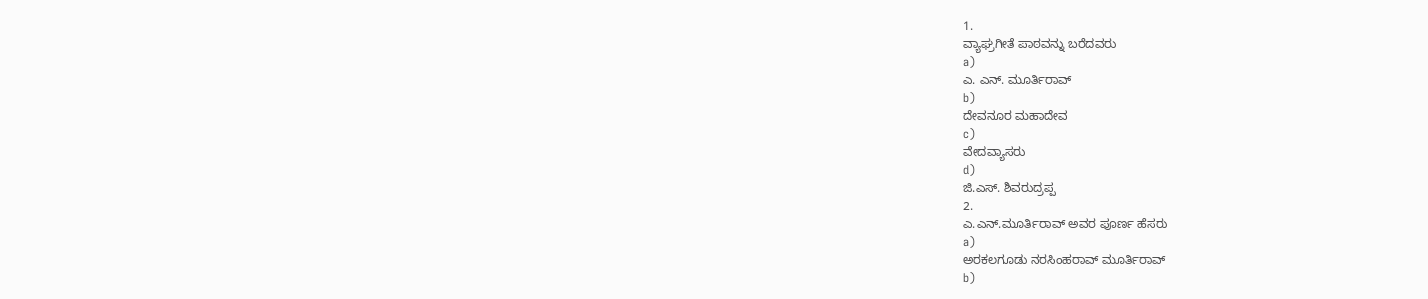1.
ವ್ಯಾಘ್ರಗೀತೆ ಪಾಠವನ್ನು ಬರೆದವರು
a)
ಎ. ಎನ್. ಮೂರ್ತಿರಾವ್
b)
ದೇವನೂರ ಮಹಾದೇವ
c)
ವೇದವ್ಯಾಸರು
d)
ಜಿ.ಎಸ್. ಶಿವರುದ್ರಪ್ಪ
2.
ಎ.ಎನ್.ಮೂರ್ತಿರಾವ್ ಅವರ ಪೂರ್ಣ ಹೆಸರು
a)
ಅರಕಲಗೂಡು ನರಸಿಂಹರಾವ್ ಮೂರ್ತಿರಾವ್
b)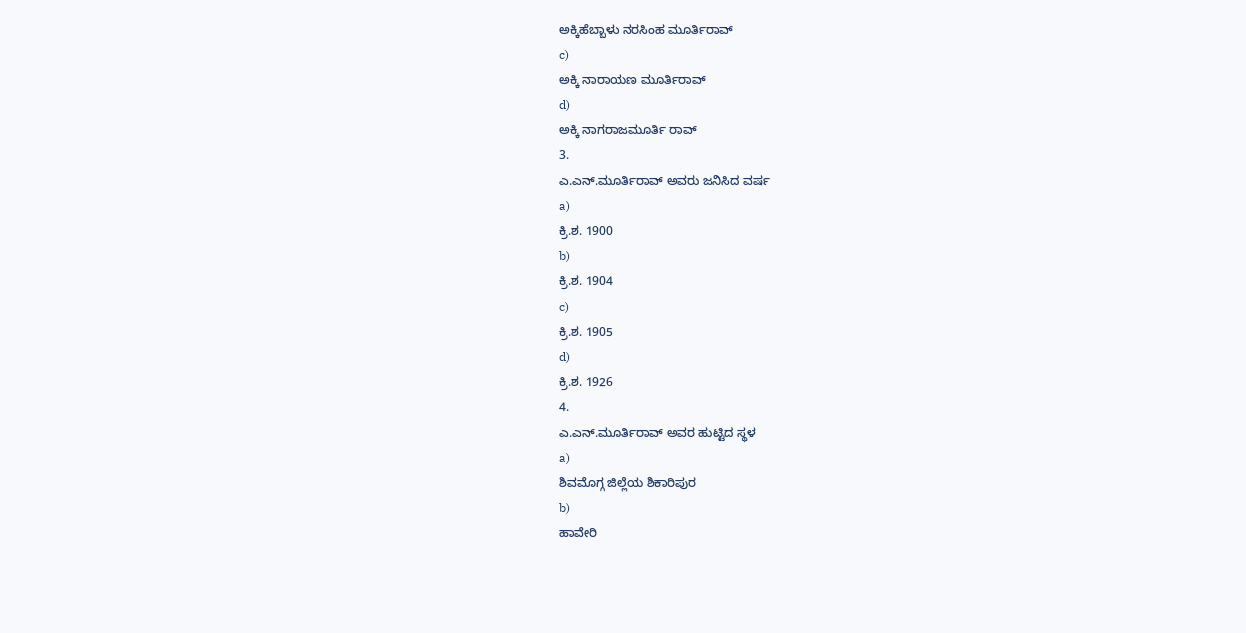ಅಕ್ಕಿಹೆಬ್ಬಾಳು ನರಸಿಂಹ ಮೂರ್ತಿರಾವ್
c)
ಅಕ್ಕಿ ನಾರಾಯಣ ಮೂರ್ತಿರಾವ್
d)
ಅಕ್ಕಿ ನಾಗರಾಜಮೂರ್ತಿ ರಾವ್
3.
ಎ.ಎನ್.ಮೂರ್ತಿರಾವ್ ಅವರು ಜನಿಸಿದ ವರ್ಷ
a)
ಕ್ರಿ.ಶ. 1900
b)
ಕ್ರಿ.ಶ. 1904
c)
ಕ್ರಿ.ಶ. 1905
d)
ಕ್ರಿ.ಶ. 1926
4.
ಎ.ಎನ್.ಮೂರ್ತಿರಾವ್ ಅವರ ಹುಟ್ಟಿದ ಸ್ಥಳ
a)
ಶಿವಮೊಗ್ಗ ಜಿಲ್ಲೆಯ ಶಿಕಾರಿಪುರ
b)
ಹಾವೇರಿ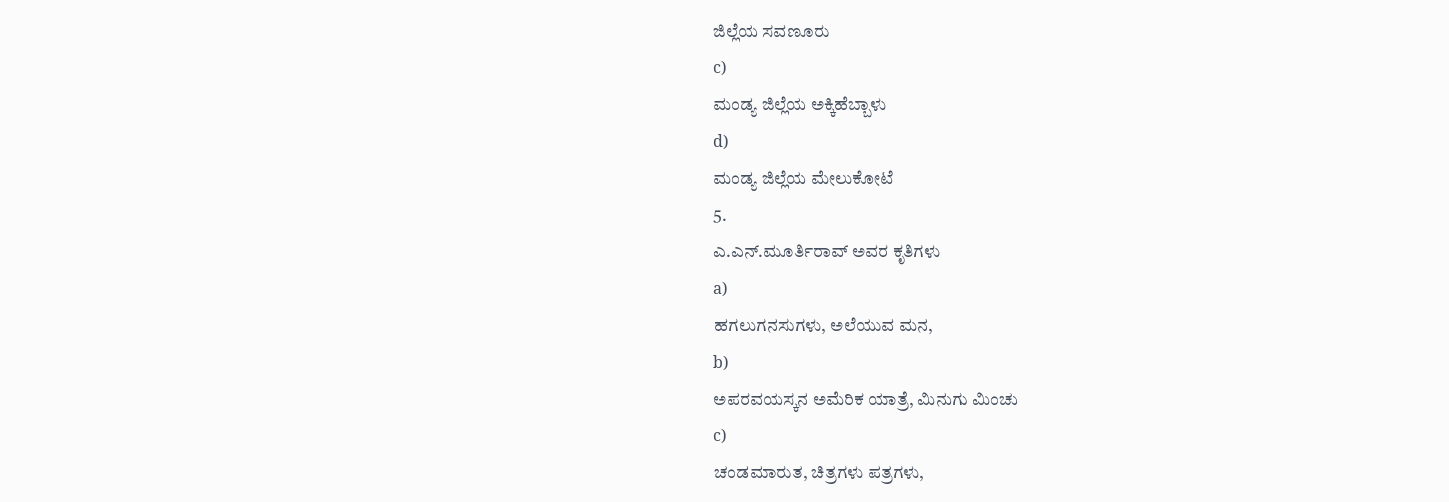ಜಿಲ್ಲೆಯ ಸವಣೂರು
c)
ಮಂಡ್ಯ ಜಿಲ್ಲೆಯ ಅಕ್ಕಿಹೆಬ್ಬಾಳು
d)
ಮಂಡ್ಯ ಜಿಲ್ಲೆಯ ಮೇಲುಕೋಟೆ
5.
ಎ.ಎನ್.ಮೂರ್ತಿರಾವ್ ಅವರ ಕೃತಿಗಳು
a)
ಹಗಲುಗನಸುಗಳು, ಅಲೆಯುವ ಮನ,
b)
ಅಪರವಯಸ್ಕನ ಅಮೆರಿಕ ಯಾತ್ರೆ, ಮಿನುಗು ಮಿಂಚು
c)
ಚಂಡಮಾರುತ, ಚಿತ್ರಗಳು ಪತ್ರಗಳು,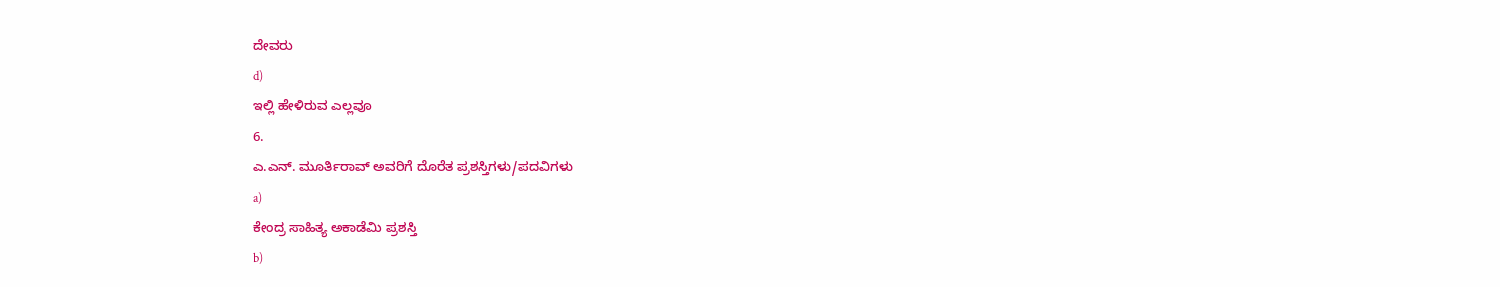ದೇವರು
d)
ಇಲ್ಲಿ ಹೇಳಿರುವ ಎಲ್ಲವೂ
6.
ಎ.ಎನ್. ಮೂರ್ತಿರಾವ್ ಅವರಿಗೆ ದೊರೆತ ಪ್ರಶಸ್ತಿಗಳು/ಪದವಿಗಳು
a)
ಕೇಂದ್ರ ಸಾಹಿತ್ಯ ಅಕಾಡೆಮಿ ಪ್ರಶಸ್ತಿ
b)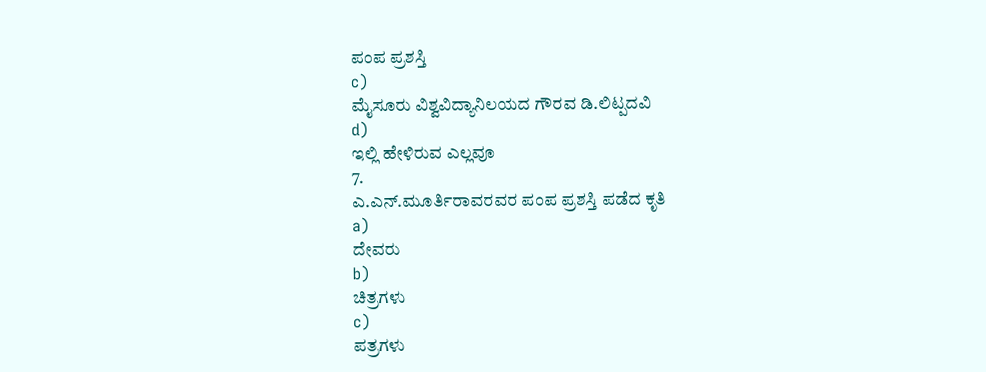ಪಂಪ ಪ್ರಶಸ್ತಿ
c)
ಮೈಸೂರು ವಿಶ್ವವಿದ್ಯಾನಿಲಯದ ಗೌರವ ಡಿ.ಲಿಟ್ಪದವಿ
d)
ಇಲ್ಲಿ ಹೇಳಿರುವ ಎಲ್ಲವೂ
7.
ಎ.ಎನ್.ಮೂರ್ತಿರಾವರವರ ಪಂಪ ಪ್ರಶಸ್ತಿ ಪಡೆದ ಕೃತಿ
a)
ದೇವರು
b)
ಚಿತ್ರಗಳು
c)
ಪತ್ರಗಳು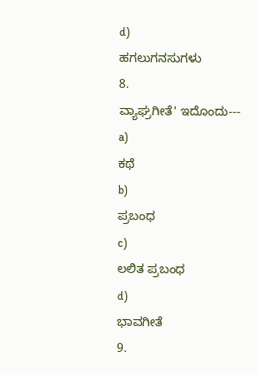d)
ಹಗಲುಗನಸುಗಳು
8.
ವ್ಯಾಘ್ರಗೀತೆ' ಇದೊಂದು---
a)
ಕಥೆ
b)
ಪ್ರಬಂಧ
c)
ಲಲಿತ ಪ್ರಬಂಧ
d)
ಭಾವಗೀತೆ
9.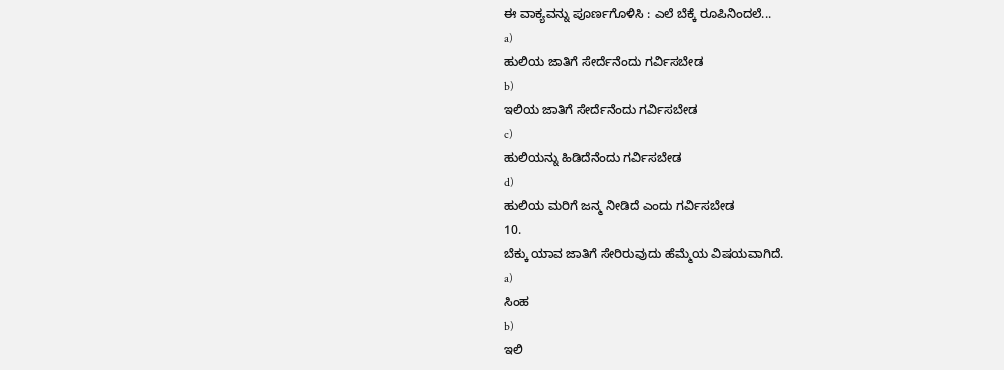ಈ ವಾಕ್ಯವನ್ನು ಪೂರ್ಣಗೊಳಿಸಿ : ಎಲೆ ಬೆಕ್ಕೆ ರೂಪಿನಿಂದಲೆ...
a)
ಹುಲಿಯ ಜಾತಿಗೆ ಸೇರ್ದೆನೆಂದು ಗರ್ವಿಸಬೇಡ
b)
ಇಲಿಯ ಜಾತಿಗೆ ಸೇರ್ದೆನೆಂದು ಗರ್ವಿಸಬೇಡ
c)
ಹುಲಿಯನ್ನು ಹಿಡಿದೆನೆಂದು ಗರ್ವಿಸಬೇಡ
d)
ಹುಲಿಯ ಮರಿಗೆ ಜನ್ಮ ನೀಡಿದೆ ಎಂದು ಗರ್ವಿಸಬೇಡ
10.
ಬೆಕ್ಕು ಯಾವ ಜಾತಿಗೆ ಸೇರಿರುವುದು ಹೆಮ್ಮೆಯ ವಿಷಯವಾಗಿದೆ.
a)
ಸಿಂಹ
b)
ಇಲಿ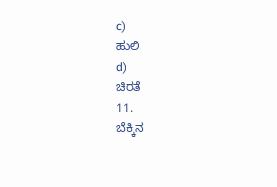c)
ಹುಲಿ
d)
ಚಿರತೆ
11.
ಬೆಕ್ಕಿನ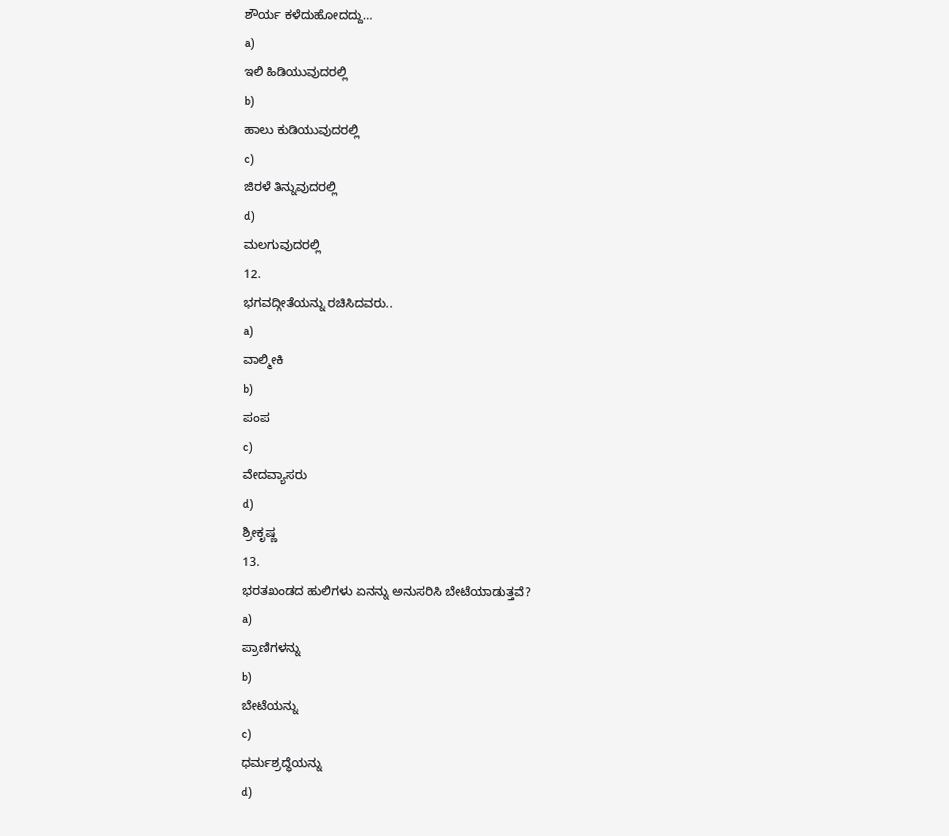ಶೌರ್ಯ ಕಳೆದುಹೋದದ್ದು…
a)
ಇಲಿ ಹಿಡಿಯುವುದರಲ್ಲಿ
b)
ಹಾಲು ಕುಡಿಯುವುದರಲ್ಲಿ
c)
ಜಿರಳೆ ತಿನ್ನುವುದರಲ್ಲಿ
d)
ಮಲಗುವುದರಲ್ಲಿ
12.
ಭಗವದ್ಗೀತೆಯನ್ನು ರಚಿಸಿದವರು..
a)
ವಾಲ್ಮೀಕಿ
b)
ಪಂಪ
c)
ವೇದವ್ಯಾಸರು
d)
ಶ್ರೀಕೃಷ್ಣ
13.
ಭರತಖಂಡದ ಹುಲಿಗಳು ಏನನ್ನು ಅನುಸರಿಸಿ ಬೇಟೆಯಾಡುತ್ತವೆ?
a)
ಪ್ರಾಣಿಗಳನ್ನು
b)
ಬೇಟೆಯನ್ನು
c)
ಧರ್ಮಶ್ರದ್ಧೆಯನ್ನು
d)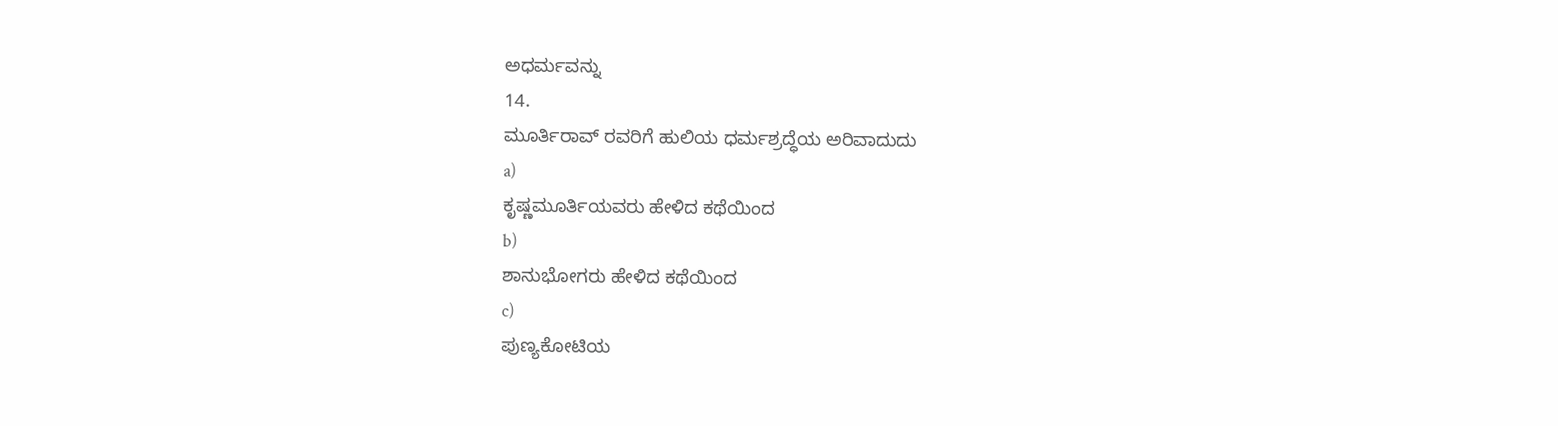ಅಧರ್ಮವನ್ನು
14.
ಮೂರ್ತಿರಾವ್ ರವರಿಗೆ ಹುಲಿಯ ಧರ್ಮಶ್ರದ್ಧೆಯ ಅರಿವಾದುದು
a)
ಕೃಷ್ಣಮೂರ್ತಿಯವರು ಹೇಳಿದ ಕಥೆಯಿಂದ
b)
ಶಾನುಭೋಗರು ಹೇಳಿದ ಕಥೆಯಿಂದ
c)
ಪುಣ್ಯಕೋಟಿಯ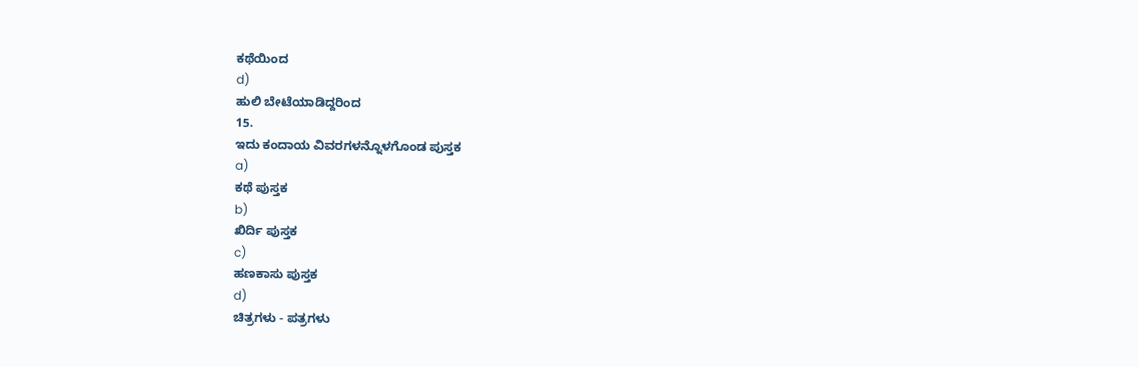ಕಥೆಯಿಂದ
d)
ಹುಲಿ ಬೇಟೆಯಾಡಿದ್ದರಿಂದ
15.
ಇದು ಕಂದಾಯ ವಿವರಗಳನ್ನೊಳಗೊಂಡ ಪುಸ್ತಕ
a)
ಕಥೆ ಪುಸ್ತಕ
b)
ಖಿರ್ದಿ ಪುಸ್ತಕ
c)
ಹಣಕಾಸು ಪುಸ್ತಕ
d)
ಚಿತ್ರಗಳು - ಪತ್ರಗಳು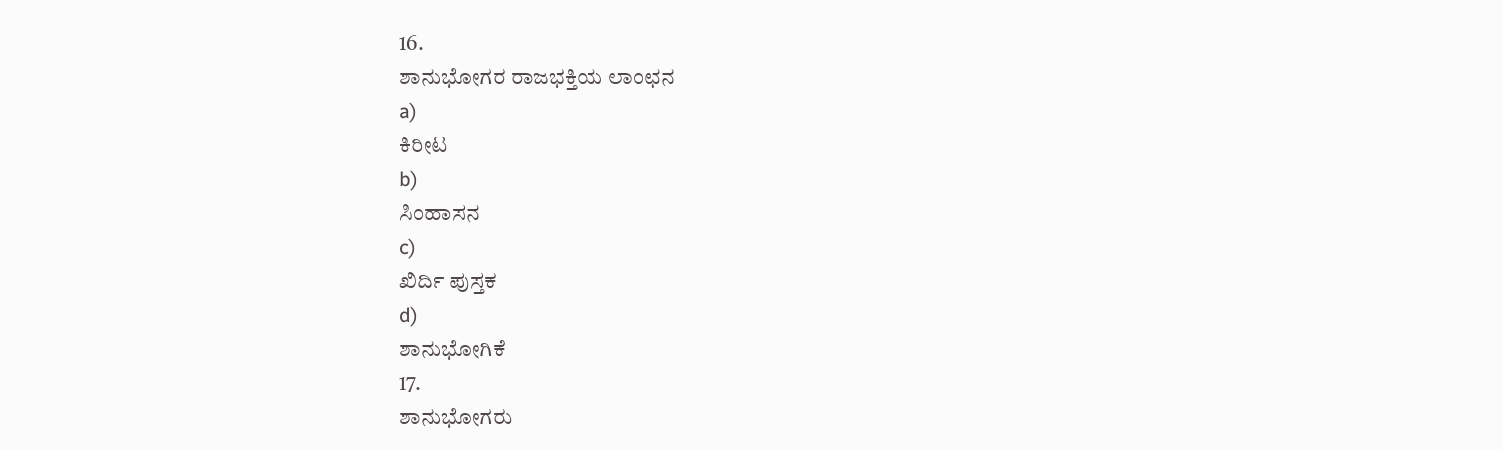16.
ಶಾನುಭೋಗರ ರಾಜಭಕ್ತಿಯ ಲಾಂಛನ
a)
ಕಿರೀಟ
b)
ಸಿಂಹಾಸನ
c)
ಖಿರ್ದಿ ಪುಸ್ತಕ
d)
ಶಾನುಭೋಗಿಕೆ
17.
ಶಾನುಭೋಗರು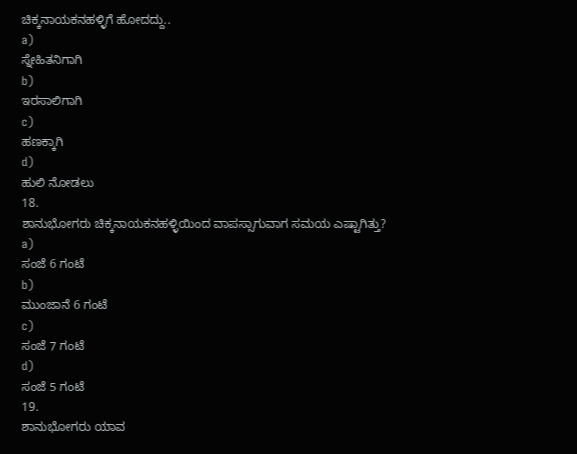ಚಿಕ್ಕನಾಯಕನಹಳ್ಳಿಗೆ ಹೋದದ್ದು..
a)
ಸ್ನೇಹಿತನಿಗಾಗಿ
b)
ಇರಸಾಲಿಗಾಗಿ
c)
ಹಣಕ್ಕಾಗಿ
d)
ಹುಲಿ ನೋಡಲು
18.
ಶಾನುಭೋಗರು ಚಿಕ್ಕನಾಯಕನಹಳ್ಳಿಯಿಂದ ವಾಪಸ್ಸಾಗುವಾಗ ಸಮಯ ಎಷ್ಟಾಗಿತ್ತು?
a)
ಸಂಜೆ 6 ಗಂಟೆ
b)
ಮುಂಜಾನೆ 6 ಗಂಟೆ
c)
ಸಂಜೆ 7 ಗಂಟೆ
d)
ಸಂಜೆ 5 ಗಂಟೆ
19.
ಶಾನುಭೋಗರು ಯಾವ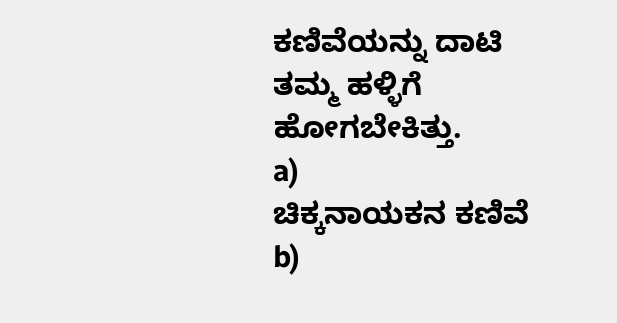ಕಣಿವೆಯನ್ನು ದಾಟಿ ತಮ್ಮ ಹಳ್ಳಿಗೆ ಹೋಗಬೇಕಿತ್ತು.
a)
ಚಿಕ್ಕನಾಯಕನ ಕಣಿವೆ
b)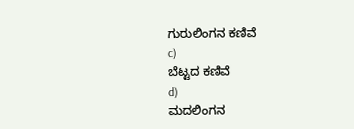ಗುರುಲಿಂಗನ ಕಣಿವೆ
c)
ಬೆಟ್ಟದ ಕಣಿವೆ
d)
ಮದಲಿಂಗನ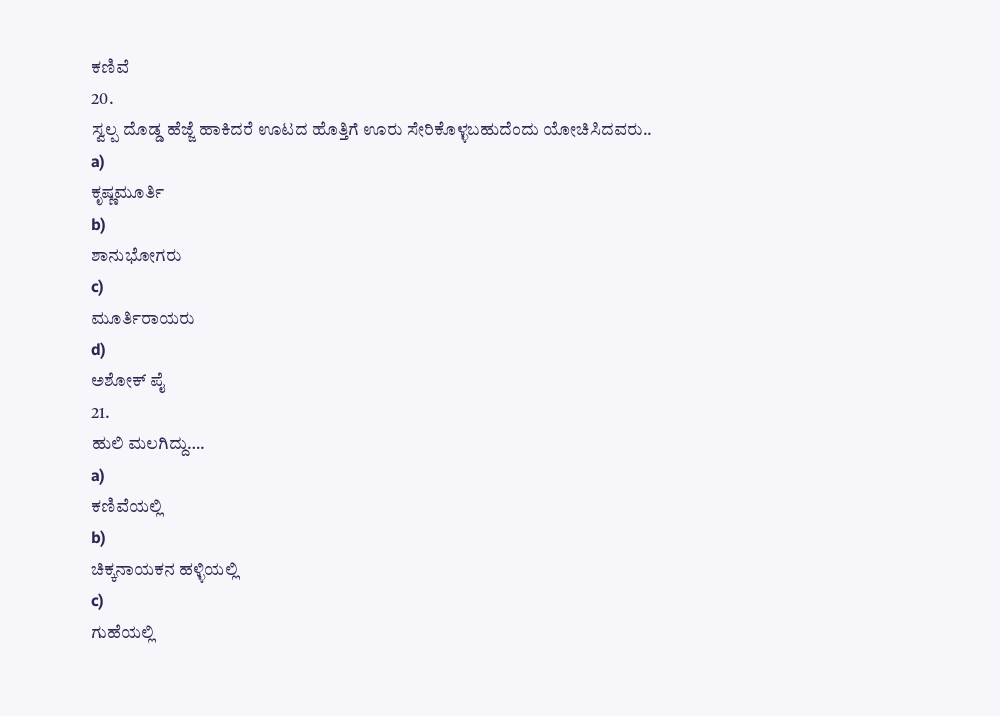ಕಣಿವೆ
20.
ಸ್ವಲ್ಪ ದೊಡ್ಡ ಹೆಜ್ಜೆ ಹಾಕಿದರೆ ಊಟದ ಹೊತ್ತಿಗೆ ಊರು ಸೇರಿಕೊಳ್ಳಬಹುದೆಂದು ಯೋಚಿಸಿದವರು..
a)
ಕೃಷ್ಣಮೂರ್ತಿ
b)
ಶಾನುಭೋಗರು
c)
ಮೂರ್ತಿರಾಯರು
d)
ಅಶೋಕ್ ಪೈ
21.
ಹುಲಿ ಮಲಗಿದ್ದು….
a)
ಕಣಿವೆಯಲ್ಲಿ
b)
ಚಿಕ್ಕನಾಯಕನ ಹಳ್ಳಿಯಲ್ಲಿ
c)
ಗುಹೆಯಲ್ಲಿ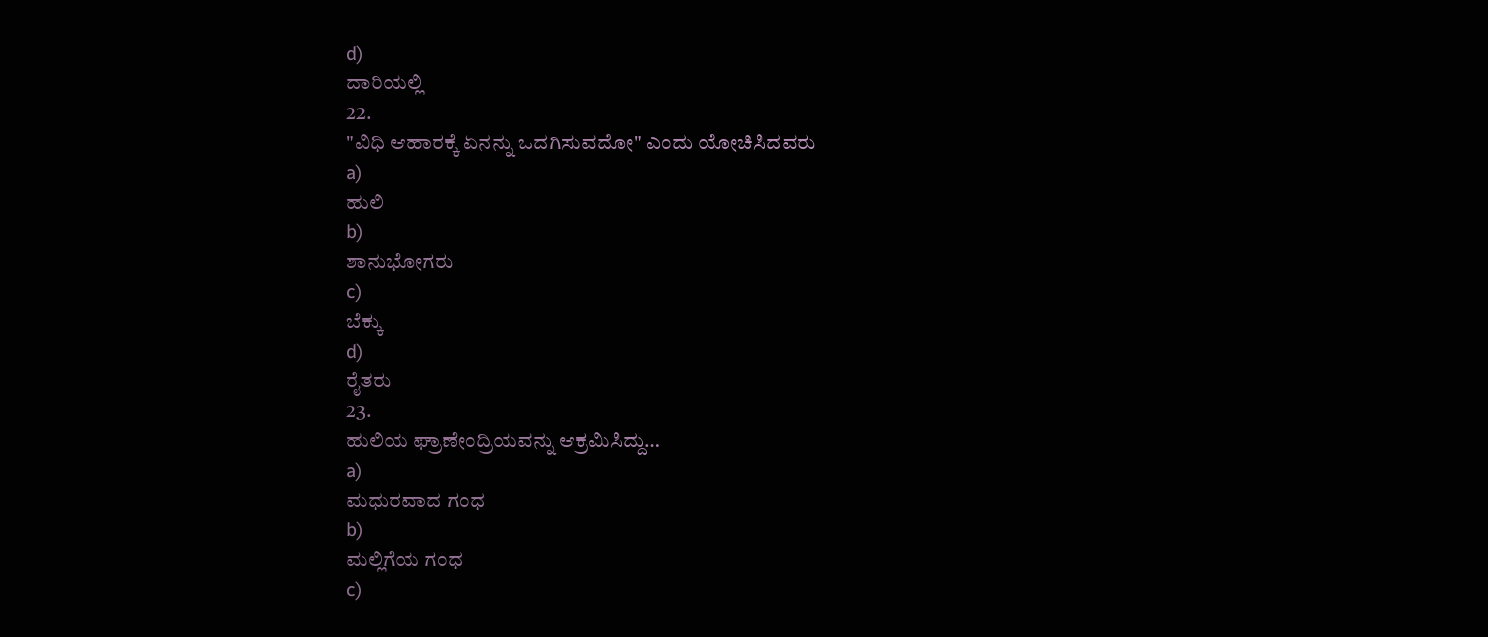d)
ದಾರಿಯಲ್ಲಿ
22.
"ವಿಧಿ ಆಹಾರಕ್ಕೆ ಏನನ್ನು ಒದಗಿಸುವದೋ" ಎಂದು ಯೋಚಿಸಿದವರು
a)
ಹುಲಿ
b)
ಶಾನುಭೋಗರು
c)
ಬೆಕ್ಕು
d)
ರೈತರು
23.
ಹುಲಿಯ ಘ್ರಾಣೇಂದ್ರಿಯವನ್ನು ಆಕ್ರಮಿಸಿದ್ದು…
a)
ಮಧುರವಾದ ಗಂಧ
b)
ಮಲ್ಲಿಗೆಯ ಗಂಧ
c)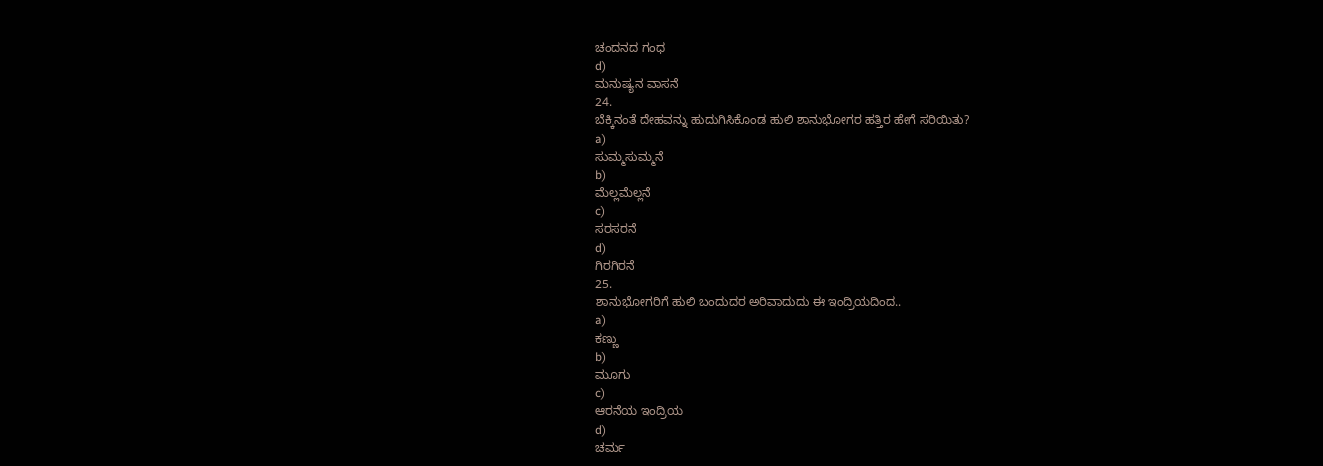ಚಂದನದ ಗಂಧ
d)
ಮನುಷ್ಯನ ವಾಸನೆ
24.
ಬೆಕ್ಕಿನಂತೆ ದೇಹವನ್ನು ಹುದುಗಿಸಿಕೊಂಡ ಹುಲಿ ಶಾನುಭೋಗರ ಹತ್ತಿರ ಹೇಗೆ ಸರಿಯಿತು?
a)
ಸುಮ್ಮಸುಮ್ಮನೆ
b)
ಮೆಲ್ಲಮೆಲ್ಲನೆ
c)
ಸರಸರನೆ
d)
ಗಿರಗಿರನೆ
25.
ಶಾನುಭೋಗರಿಗೆ ಹುಲಿ ಬಂದುದರ ಅರಿವಾದುದು ಈ ಇಂದ್ರಿಯದಿಂದ..
a)
ಕಣ್ಣು
b)
ಮೂಗು
c)
ಆರನೆಯ ಇಂದ್ರಿಯ
d)
ಚರ್ಮ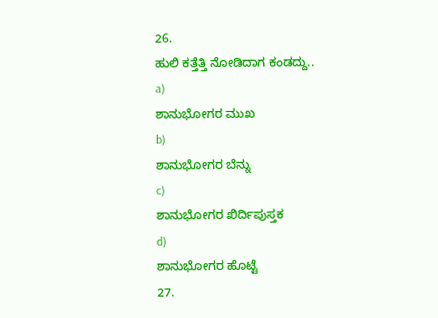26.
ಹುಲಿ ಕತ್ತೆತ್ತಿ ನೋಡಿದಾಗ ಕಂಡದ್ದು..
a)
ಶಾನುಭೋಗರ ಮುಖ
b)
ಶಾನುಭೋಗರ ಬೆನ್ನು
c)
ಶಾನುಭೋಗರ ಖಿರ್ದಿಪುಸ್ತಕ
d)
ಶಾನುಭೋಗರ ಹೊಟ್ಟೆ
27.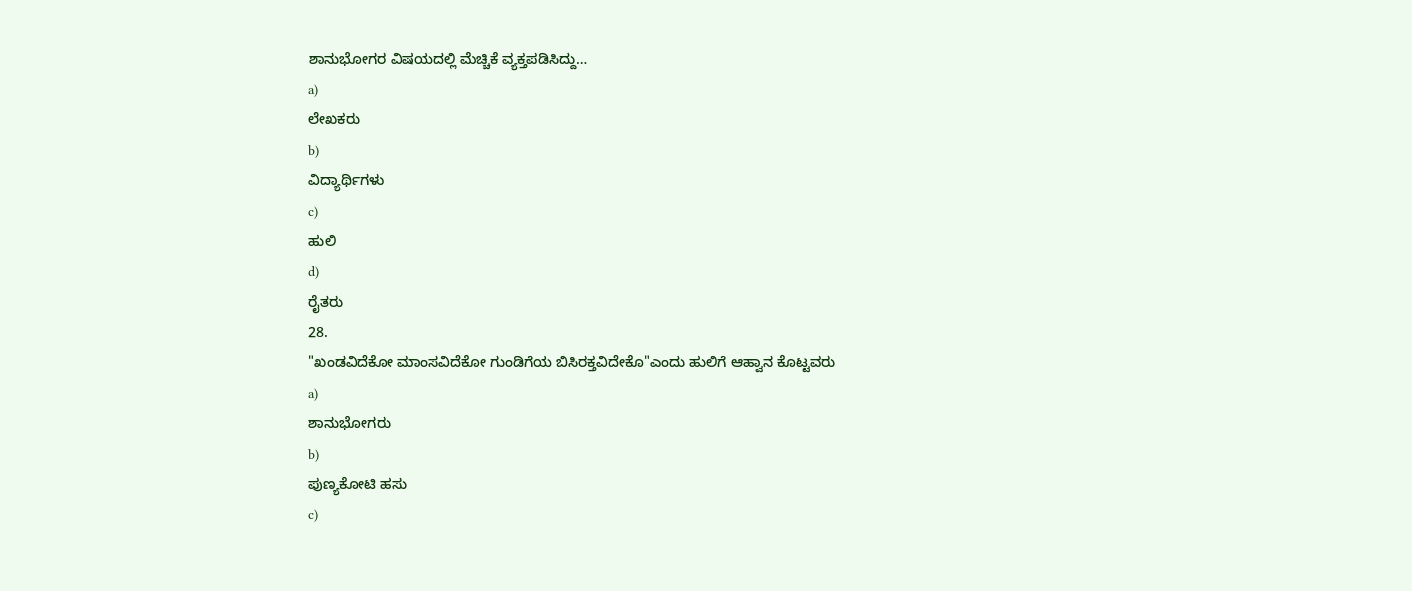ಶಾನುಭೋಗರ ವಿಷಯದಲ್ಲಿ ಮೆಚ್ಚಿಕೆ ವ್ಯಕ್ತಪಡಿಸಿದ್ದು…
a)
ಲೇಖಕರು
b)
ವಿದ್ಯಾರ್ಥಿಗಳು
c)
ಹುಲಿ
d)
ರೈತರು
28.
"ಖಂಡವಿದೆಕೋ ಮಾಂಸವಿದೆಕೋ ಗುಂಡಿಗೆಯ ಬಿಸಿರಕ್ತವಿದೇಕೊ"ಎಂದು ಹುಲಿಗೆ ಆಹ್ವಾನ ಕೊಟ್ಟವರು
a)
ಶಾನುಭೋಗರು
b)
ಪುಣ್ಯಕೋಟಿ ಹಸು
c)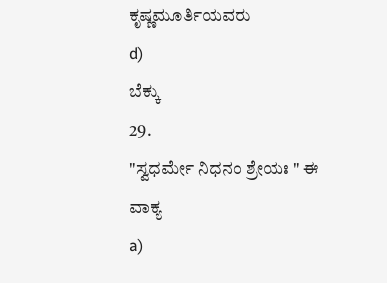ಕೃಷ್ಣಮೂರ್ತಿಯವರು
d)
ಬೆಕ್ಕು
29.
"ಸ್ವಧರ್ಮೇ ನಿಧನಂ ಶ್ರೇಯಃ " ಈ ವಾಕ್ಯ
a)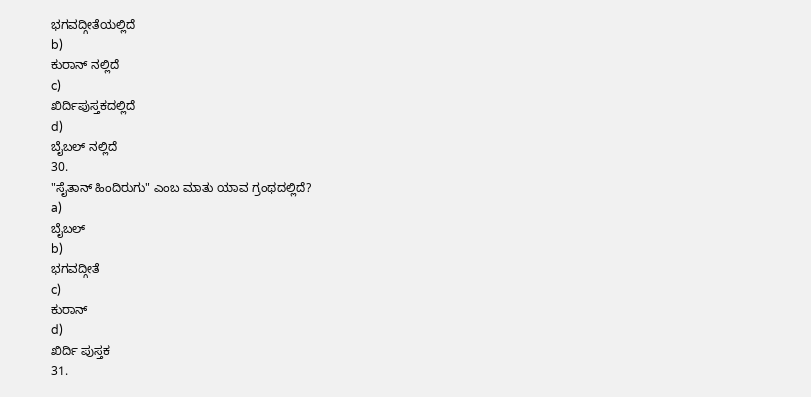ಭಗವದ್ಗೀತೆಯಲ್ಲಿದೆ
b)
ಕುರಾನ್ ನಲ್ಲಿದೆ
c)
ಖಿರ್ದಿಪುಸ್ತಕದಲ್ಲಿದೆ
d)
ಬೈಬಲ್ ನಲ್ಲಿದೆ
30.
"ಸೈತಾನ್ ಹಿಂದಿರುಗು" ಎಂಬ ಮಾತು ಯಾವ ಗ್ರಂಥದಲ್ಲಿದೆ?
a)
ಬೈಬಲ್
b)
ಭಗವದ್ಗೀತೆ
c)
ಕುರಾನ್
d)
ಖಿರ್ದಿ ಪುಸ್ತಕ
31.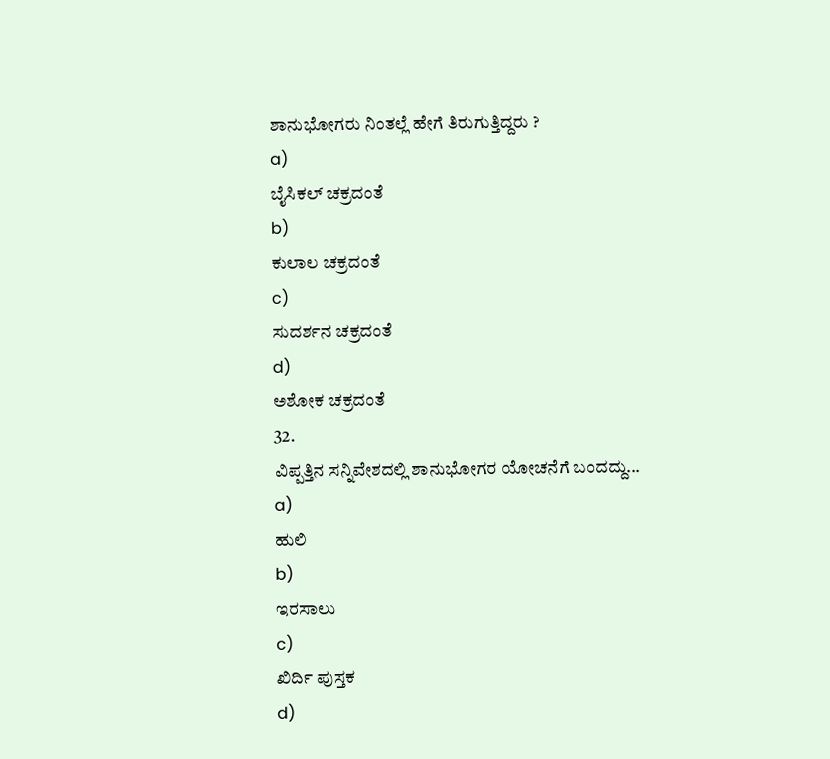ಶಾನುಭೋಗರು ನಿಂತಲ್ಲೆ ಹೇಗೆ ತಿರುಗುತ್ತಿದ್ದರು ?
a)
ಬೈಸಿಕಲ್ ಚಕ್ರದಂತೆ
b)
ಕುಲಾಲ ಚಕ್ರದಂತೆ
c)
ಸುದರ್ಶನ ಚಕ್ರದಂತೆ
d)
ಅಶೋಕ ಚಕ್ರದಂತೆ
32.
ವಿಪ್ಪತ್ತಿನ ಸನ್ನಿವೇಶದಲ್ಲಿ ಶಾನುಭೋಗರ ಯೋಚನೆಗೆ ಬಂದದ್ದು...
a)
ಹುಲಿ
b)
ಇರಸಾಲು
c)
ಖಿರ್ದಿ ಪುಸ್ತಕ
d)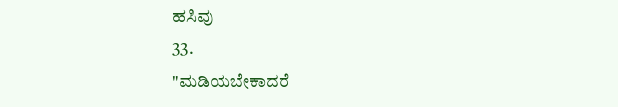ಹಸಿವು
33.
"ಮಡಿಯಬೇಕಾದರೆ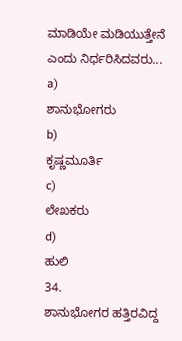ಮಾಡಿಯೇ ಮಡಿಯುತ್ತೇನೆ ಎಂದು ನಿರ್ಧರಿಸಿದವರು...
a)
ಶಾನುಭೋಗರು
b)
ಕೃಷ್ಣಮೂರ್ತಿ
c)
ಲೇಖಕರು
d)
ಹುಲಿ
34.
ಶಾನುಭೋಗರ ಹತ್ತಿರವಿದ್ದ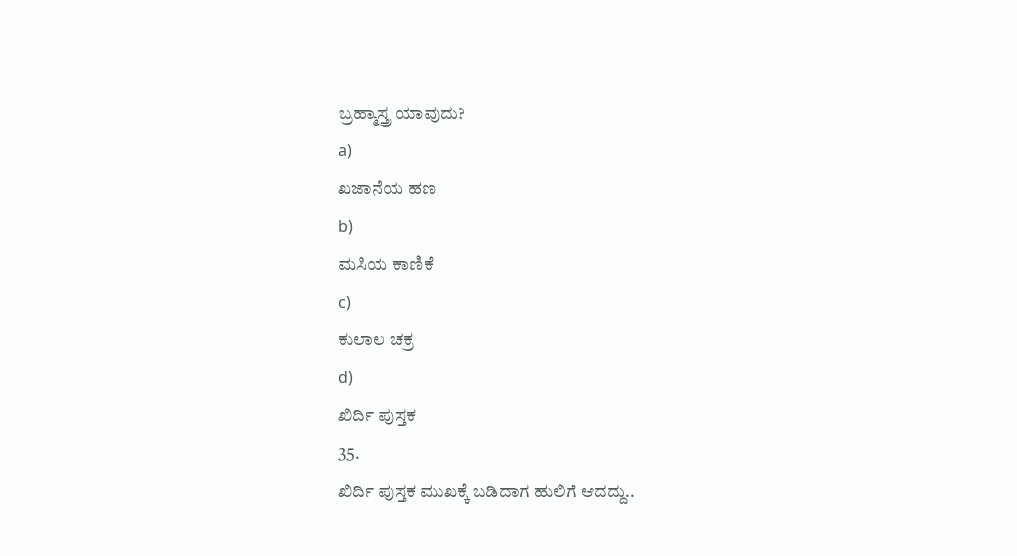ಬ್ರಹ್ಮಾಸ್ತ್ರ ಯಾವುದು?
a)
ಖಜಾನೆಯ ಹಣ
b)
ಮಸಿಯ ಕಾಣಿಕೆ
c)
ಕುಲಾಲ ಚಕ್ರ
d)
ಖಿರ್ದಿ ಪುಸ್ತಕ
35.
ಖಿರ್ದಿ ಪುಸ್ತಕ ಮುಖಕ್ಕೆ ಬಡಿದಾಗ ಹುಲಿಗೆ ಆದದ್ದು..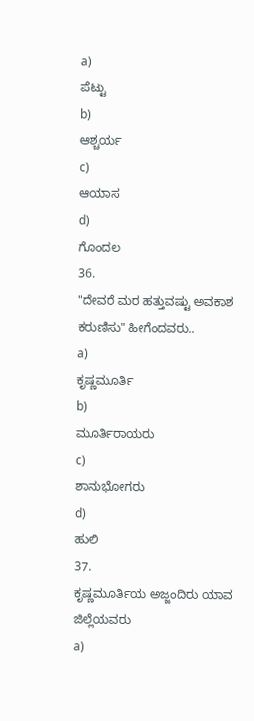a)
ಪೆಟ್ಟು
b)
ಆಶ್ಚರ್ಯ
c)
ಆಯಾಸ
d)
ಗೊಂದಲ
36.
"ದೇವರೆ ಮರ ಹತ್ತುವಷ್ಟು ಅವಕಾಶ ಕರುಣಿಸು" ಹೀಗೆಂದವರು..
a)
ಕೃಷ್ಣಮೂರ್ತಿ
b)
ಮೂರ್ತಿರಾಯರು
c)
ಶಾನುಭೋಗರು
d)
ಹುಲಿ
37.
ಕೃಷ್ಣಮೂರ್ತಿಯ ಅಜ್ಜಂದಿರು ಯಾವ ಜಿಲ್ಲೆಯವರು
a)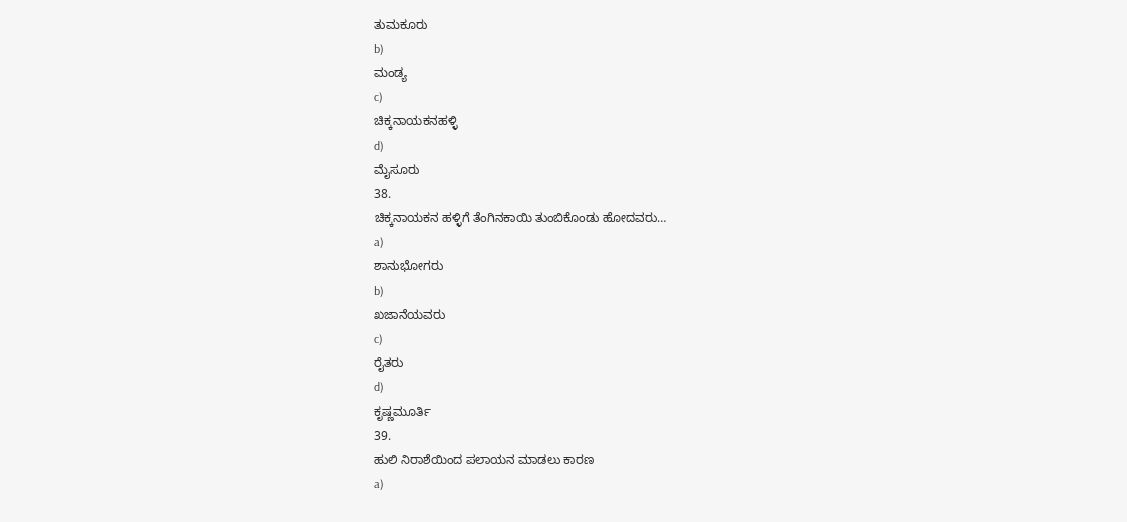ತುಮಕೂರು
b)
ಮಂಡ್ಯ
c)
ಚಿಕ್ಕನಾಯಕನಹಳ್ಳಿ
d)
ಮೈಸೂರು
38.
ಚಿಕ್ಕನಾಯಕನ ಹಳ್ಳಿಗೆ ತೆಂಗಿನಕಾಯಿ ತುಂಬಿಕೊಂಡು ಹೋದವರು…
a)
ಶಾನುಭೋಗರು
b)
ಖಜಾನೆಯವರು
c)
ರೈತರು
d)
ಕೃಷ್ಣಮೂರ್ತಿ
39.
ಹುಲಿ ನಿರಾಶೆಯಿಂದ ಪಲಾಯನ ಮಾಡಲು ಕಾರಣ
a)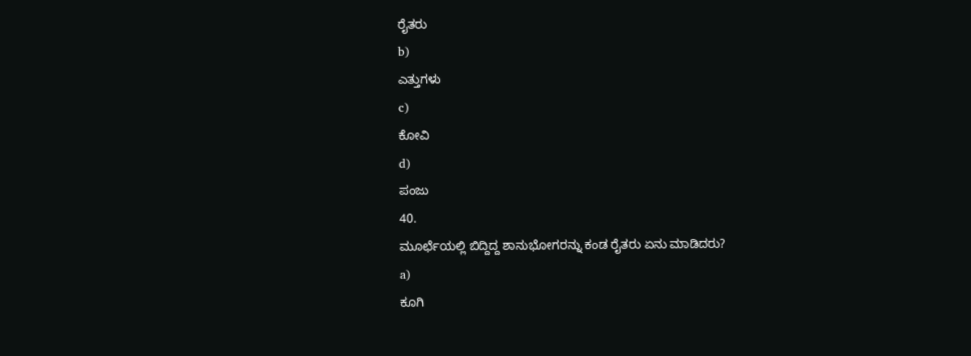ರೈತರು
b)
ಎತ್ತುಗಳು
c)
ಕೋವಿ
d)
ಪಂಜು
40.
ಮೂರ್ಛೆಯಲ್ಲಿ ಬಿದ್ದಿದ್ದ ಶಾನುಭೋಗರನ್ನು ಕಂಡ ರೈತರು ಏನು ಮಾಡಿದರು?
a)
ಕೂಗಿ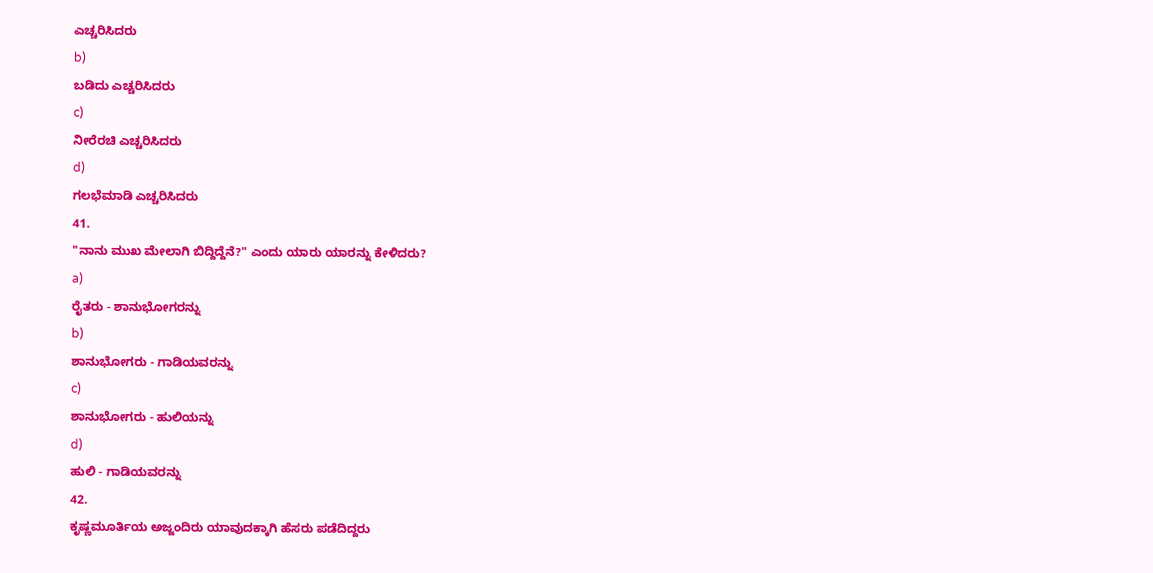ಎಚ್ಚರಿಸಿದರು
b)
ಬಡಿದು ಎಚ್ಚರಿಸಿದರು
c)
ನೀರೆರಚಿ ಎಚ್ಚರಿಸಿದರು
d)
ಗಲಭೆಮಾಡಿ ಎಚ್ಚರಿಸಿದರು
41.
"ನಾನು ಮುಖ ಮೇಲಾಗಿ ಬಿದ್ದಿದ್ದೆನೆ?" ಎಂದು ಯಾರು ಯಾರನ್ನು ಕೇಳಿದರು?
a)
ರೈತರು - ಶಾನುಭೋಗರನ್ನು
b)
ಶಾನುಭೋಗರು - ಗಾಡಿಯವರನ್ನು
c)
ಶಾನುಭೋಗರು - ಹುಲಿಯನ್ನು
d)
ಹುಲಿ - ಗಾಡಿಯವರನ್ನು
42.
ಕೃಷ್ಣಮೂರ್ತಿಯ ಅಜ್ಜಂದಿರು ಯಾವುದಕ್ಕಾಗಿ ಹೆಸರು ಪಡೆದಿದ್ದರು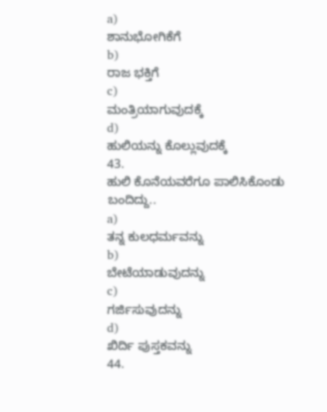a)
ಶಾನುಭೋಗಿಕೆಗೆ
b)
ರಾಜ ಭಕ್ತಿಗೆ
c)
ಮಂತ್ರಿಯಾಗುವುದಕ್ಕೆ
d)
ಹುಲಿಯನ್ನು ಕೊಲ್ಲುವುದಕ್ಕೆ
43.
ಹುಲಿ ಕೊನೆಯವರೆಗೂ ಪಾಲಿಸಿಕೊಂಡು ಬಂದಿದ್ದು..
a)
ತನ್ನ ಕುಲಧರ್ಮವನ್ನು
b)
ಬೇಟೆಯಾಡುವುದನ್ನು
c)
ಗರ್ಜಿಸುವುದನ್ನು
d)
ಖಿರ್ದಿ ಪುಸ್ತಕವನ್ನು
44.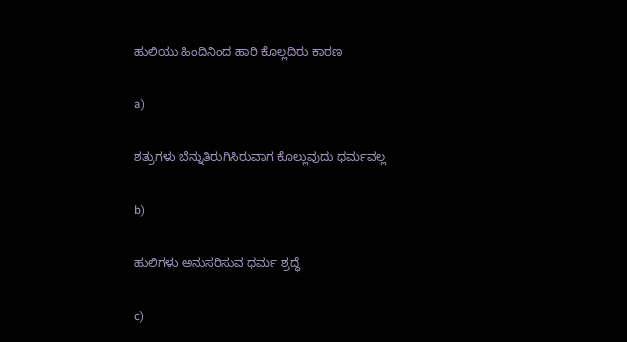ಹುಲಿಯು ಹಿಂದಿನಿಂದ ಹಾರಿ ಕೊಲ್ಲದಿರು ಕಾರಣ

a)

ಶತ್ರುಗಳು ಬೆನ್ನುತಿರುಗಿಸಿರುವಾಗ ಕೊಲ್ಲುವುದು ಧರ್ಮವಲ್ಲ

b)

ಹುಲಿಗಳು ಅನುಸರಿಸುವ ಧರ್ಮ ಶ್ರದ್ಧೆ

c)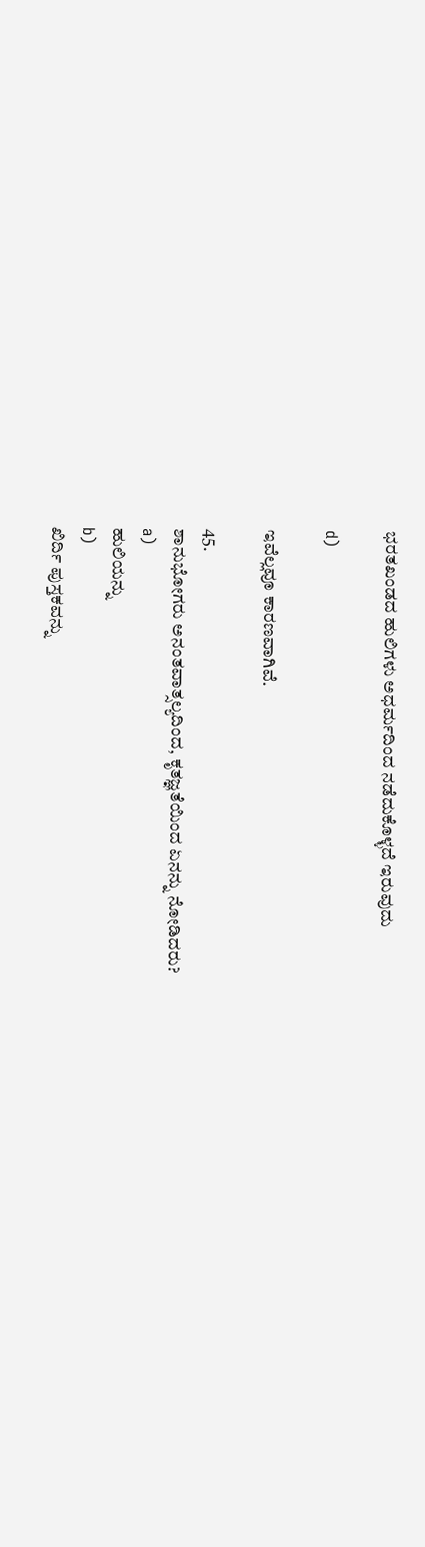ಭರತಖಂಡದ ಹುಲಿಗಳು ಅಧರ್ಮದಿಂದ ನಡೆದುಕೊಳ್ಳದೆ ಇರುವುದು

d)

ಇವೆಲ್ಲವೂ ಕಾರಣವಾಗಿವೆ.

45.
ಶಾನುಭೋಗರು ಅನಂತವಾತ್ಸಲ್ಯದಿಂದ, ಕೃತಜ್ಞತೆಯಿಂದ ಏನನ್ನು ನೋಡಿದರು?
a)
ಹುಲಿಯನ್ನು
b)
ಖಿರ್ದಿ ಪುಸ್ತಕವನ್ನು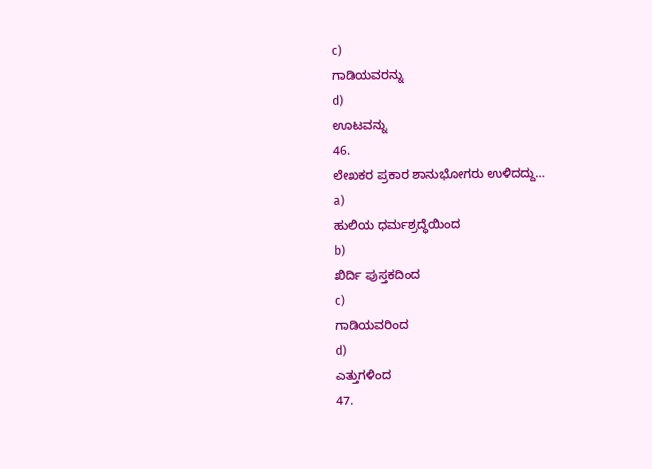c)
ಗಾಡಿಯವರನ್ನು
d)
ಊಟವನ್ನು
46.
ಲೇಖಕರ ಪ್ರಕಾರ ಶಾನುಭೋಗರು ಉಳಿದದ್ದು…
a)
ಹುಲಿಯ ಧರ್ಮಶ್ರದ್ಧೆಯಿಂದ
b)
ಖಿರ್ದಿ ಪುಸ್ತಕದಿಂದ
c)
ಗಾಡಿಯವರಿಂದ
d)
ಎತ್ತುಗಳಿಂದ
47.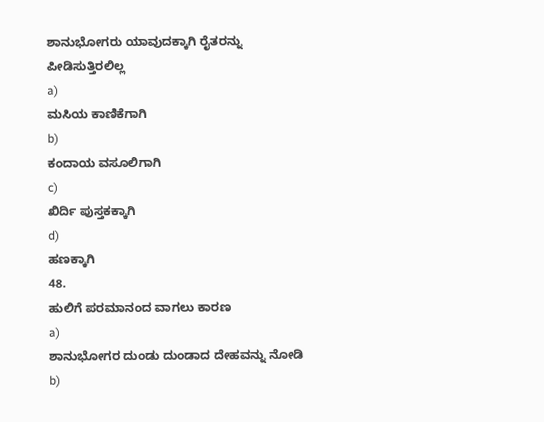ಶಾನುಭೋಗರು ಯಾವುದಕ್ಕಾಗಿ ರೈತರನ್ನು ಪೀಡಿಸುತ್ತಿರಲಿಲ್ಲ
a)
ಮಸಿಯ ಕಾಣಿಕೆಗಾಗಿ
b)
ಕಂದಾಯ ವಸೂಲಿಗಾಗಿ
c)
ಖಿರ್ದಿ ಪುಸ್ತಕಕ್ಕಾಗಿ
d)
ಹಣಕ್ಕಾಗಿ
48.
ಹುಲಿಗೆ ಪರಮಾನಂದ ವಾಗಲು ಕಾರಣ
a)
ಶಾನುಭೋಗರ ದುಂಡು ದುಂಡಾದ ದೇಹವನ್ನು ನೋಡಿ
b)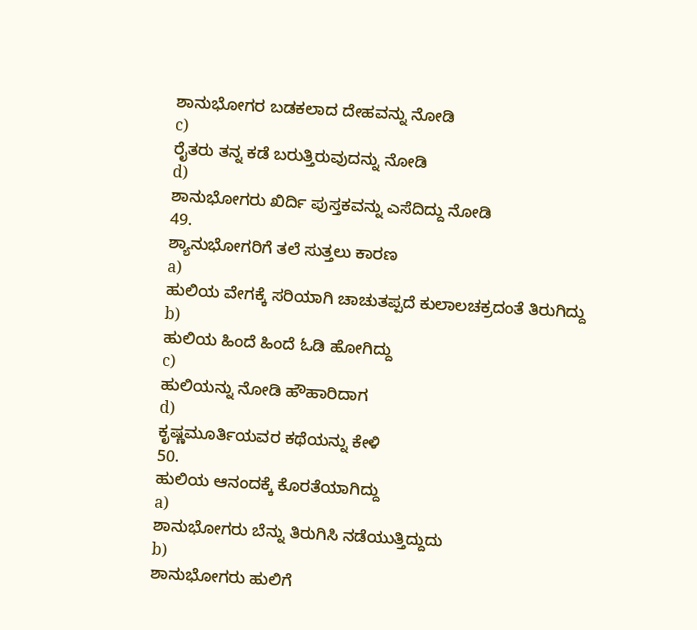ಶಾನುಭೋಗರ ಬಡಕಲಾದ ದೇಹವನ್ನು ನೋಡಿ
c)
ರೈತರು ತನ್ನ ಕಡೆ ಬರುತ್ತಿರುವುದನ್ನು ನೋಡಿ
d)
ಶಾನುಭೋಗರು ಖಿರ್ದಿ ಪುಸ್ತಕವನ್ನು ಎಸೆದಿದ್ದು ನೋಡಿ
49.
ಶ್ಯಾನುಭೋಗರಿಗೆ ತಲೆ ಸುತ್ತಲು ಕಾರಣ
a)
ಹುಲಿಯ ವೇಗಕ್ಕೆ ಸರಿಯಾಗಿ ಚಾಚುತಪ್ಪದೆ ಕುಲಾಲಚಕ್ರದಂತೆ ತಿರುಗಿದ್ದು
b)
ಹುಲಿಯ ಹಿಂದೆ ಹಿಂದೆ ಓಡಿ ಹೋಗಿದ್ದು
c)
ಹುಲಿಯನ್ನು ನೋಡಿ ಹೌಹಾರಿದಾಗ
d)
ಕೃಷ್ಣಮೂರ್ತಿಯವರ ಕಥೆಯನ್ನು ಕೇಳಿ
50.
ಹುಲಿಯ ಆನಂದಕ್ಕೆ ಕೊರತೆಯಾಗಿದ್ದು
a)
ಶಾನುಭೋಗರು ಬೆನ್ನು ತಿರುಗಿಸಿ ನಡೆಯುತ್ತಿದ್ದುದು
b)
ಶಾನುಭೋಗರು ಹುಲಿಗೆ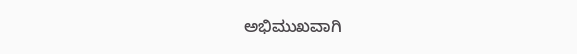ಅಭಿಮುಖವಾಗಿ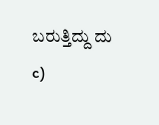ಬರುತ್ತಿದ್ದು ದು
c)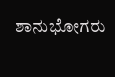ಶಾನುಭೋಗರು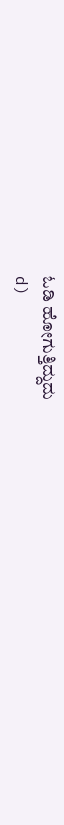ಓಡಿ ಹೋಗುತ್ತಿದ್ದುದು
d)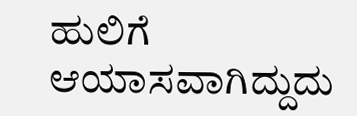ಹುಲಿಗೆ ಆಯಾಸವಾಗಿದ್ದುದು